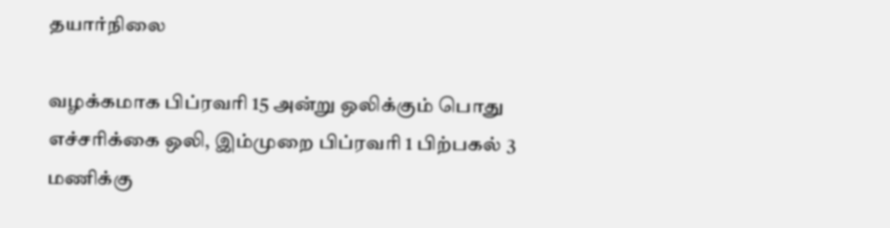தயார்நிலை

வழக்கமாக பிப்ரவரி 15 அன்று ஒலிக்கும் பொது எச்சரிக்கை ஒலி, இம்முறை பிப்ரவரி 1 பிற்பகல் 3 மணிக்கு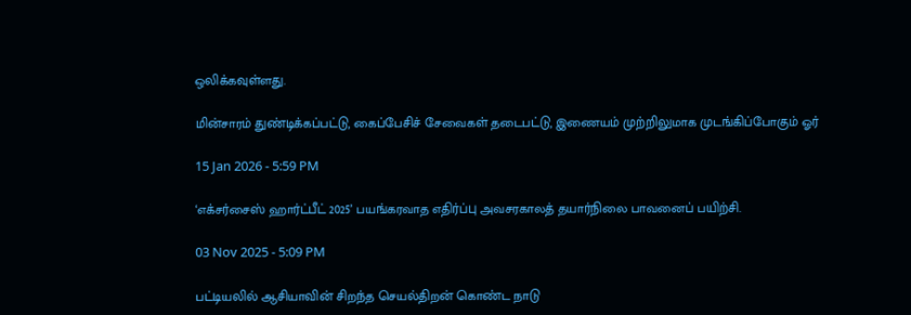ஒலிக்கவுள்ளது.

மின்சாரம் துண்டிக்கப்பட்டு, கைப்பேசிச் சேவைகள் தடைபட்டு, இணையம் முற்றிலுமாக முடங்கிப்போகும் ஓர்

15 Jan 2026 - 5:59 PM

‘எக்சர்சைஸ் ஹார்ட்பீட் 2025’ பயங்கரவாத எதிர்ப்பு அவசரகாலத் தயார்நிலை பாவனைப் பயிற்சி.

03 Nov 2025 - 5:09 PM

பட்டியலில் ஆசியாவின் சிறந்த செயல்திறன் கொண்ட நாடு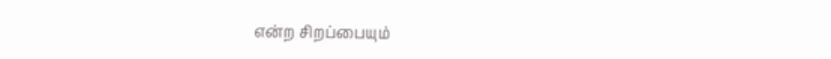என்ற சிறப்பையும்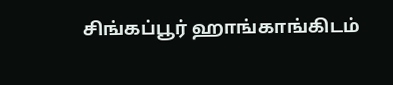சிங்கப்பூர் ஹாங்காங்கிடம்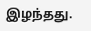இழந்தது.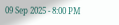09 Sep 2025 - 8:00 PM